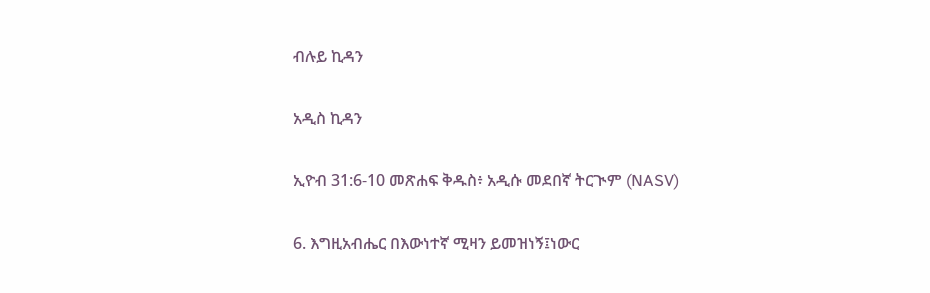ብሉይ ኪዳን

አዲስ ኪዳን

ኢዮብ 31:6-10 መጽሐፍ ቅዱስ፥ አዲሱ መደበኛ ትርጒም (NASV)

6. እግዚአብሔር በእውነተኛ ሚዛን ይመዝነኝ፤ነውር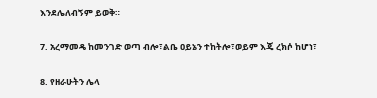እንደሌለብኝም ይወቅ።

7. አረማመዴ ከመንገድ ወጣ ብሎ፣ልቤ ዐይኔን ተከትሎ፣ወይም እጄ ረክሶ ከሆነ፣

8. የዘራሁትን ሌላ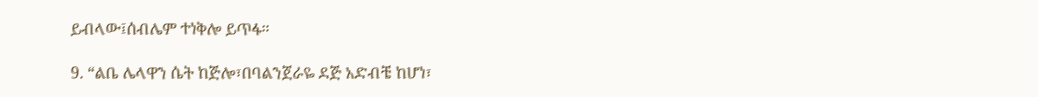ይብላው፤ሰብሌም ተነቅሎ ይጥፋ።

9. “ልቤ ሌላዋን ሴት ከጅሎ፣በባልንጀራዬ ደጅ አድብቼ ከሆነ፣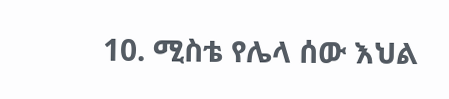10. ሚስቴ የሌላ ሰው እህል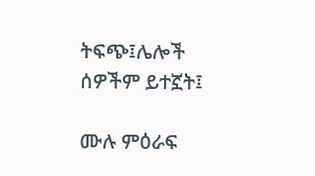ትፍጭ፤ሌሎች ሰዎችም ይተኟት፤

ሙሉ ምዕራፍ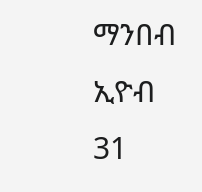ማንበብ ኢዮብ 31